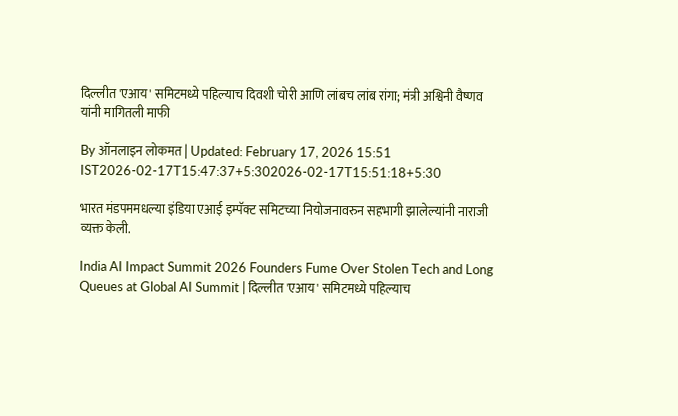दिल्लीत 'एआय' समिटमध्ये पहिल्याच दिवशी चोरी आणि लांबच लांब रांगा; मंत्री अश्विनी वैष्णव यांनी मागितली माफी

By ऑनलाइन लोकमत | Updated: February 17, 2026 15:51 IST2026-02-17T15:47:37+5:302026-02-17T15:51:18+5:30

भारत मंडपममधल्या इंडिया एआई इम्पॅक्ट समिटच्या नियोजनावरुन सहभागी झालेल्यांनी नाराजी व्यक्त केली.

India AI Impact Summit 2026 Founders Fume Over Stolen Tech and Long Queues at Global AI Summit | दिल्लीत 'एआय' समिटमध्ये पहिल्याच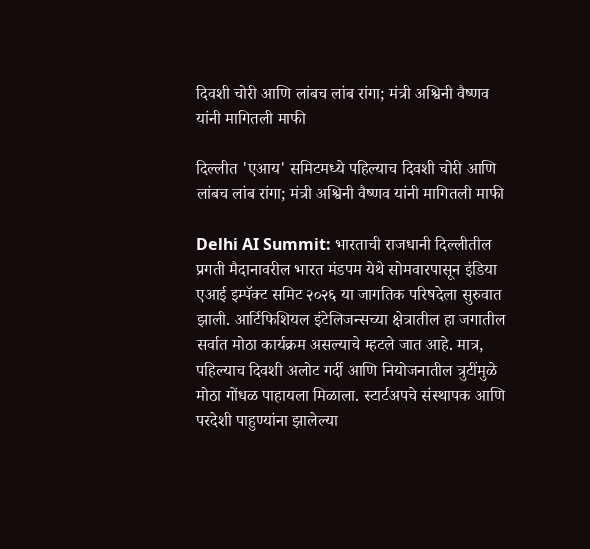दिवशी चोरी आणि लांबच लांब रांगा; मंत्री अश्विनी वैष्णव यांनी मागितली माफी

दिल्लीत 'एआय' समिटमध्ये पहिल्याच दिवशी चोरी आणि लांबच लांब रांगा; मंत्री अश्विनी वैष्णव यांनी मागितली माफी

Delhi AI Summit: भारताची राजधानी दिल्लीतील प्रगती मैदानावरील भारत मंडपम येथे सोमवारपासून इंडिया एआई इम्पॅक्ट समिट २०२६ या जागतिक परिषदेला सुरुवात झाली. आर्टिफिशियल इंटेलिजन्सच्या क्षेत्रातील हा जगातील सर्वात मोठा कार्यक्रम असल्याचे म्हटले जात आहे. मात्र, पहिल्याच दिवशी अलोट गर्दी आणि नियोजनातील त्रुटींमुळे मोठा गोंधळ पाहायला मिळाला. स्टार्टअपचे संस्थापक आणि परदेशी पाहुण्यांना झालेल्या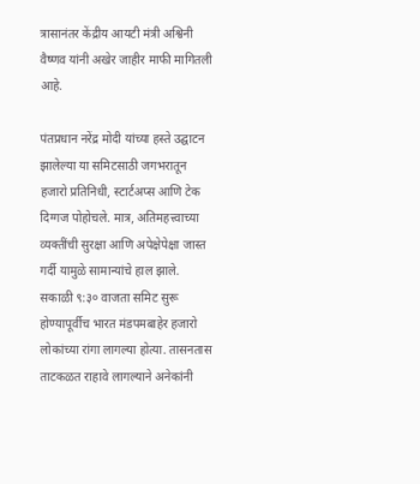त्रासानंतर केंद्रीय आयटी मंत्री अश्विनी वैष्णव यांनी अखेर जाहीर माफी मागितली आहे.

पंतप्रधान नरेंद्र मोदी यांच्या हस्ते उद्घाटन झालेल्या या समिटसाठी जगभरातून हजारो प्रतिनिधी, स्टार्टअप्स आणि टेक दिग्गज पोहोचले. मात्र, अतिमहत्त्वाच्या व्यक्तींची सुरक्षा आणि अपेक्षेपेक्षा जास्त गर्दी यामुळे सामान्यांचे हाल झाले. सकाळी ९:३० वाजता समिट सुरू होण्यापूर्वीच भारत मंडपमबाहेर हजारो लोकांच्या रांगा लागल्या होत्या. तासनतास ताटकळत राहावे लागल्याने अनेकांनी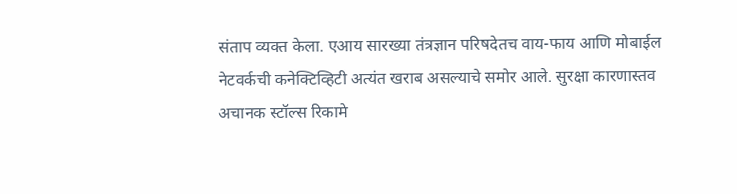संताप व्यक्त केला. एआय सारख्या तंत्रज्ञान परिषदेतच वाय-फाय आणि मोबाईल नेटवर्कची कनेक्टिव्हिटी अत्यंत खराब असल्याचे समोर आले. सुरक्षा कारणास्तव अचानक स्टॉल्स रिकामे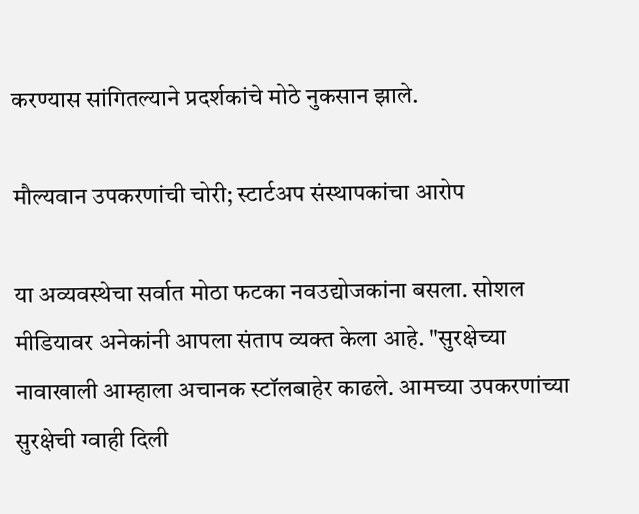करण्यास सांगितल्याने प्रदर्शकांचे मोठे नुकसान झाले.

मौल्यवान उपकरणांची चोरी; स्टार्टअप संस्थापकांचा आरोप

या अव्यवस्थेचा सर्वात मोठा फटका नवउद्योजकांना बसला. सोशल मीडियावर अनेकांनी आपला संताप व्यक्त केला आहे. "सुरक्षेच्या नावाखाली आम्हाला अचानक स्टॉलबाहेर काढले. आमच्या उपकरणांच्या सुरक्षेची ग्वाही दिली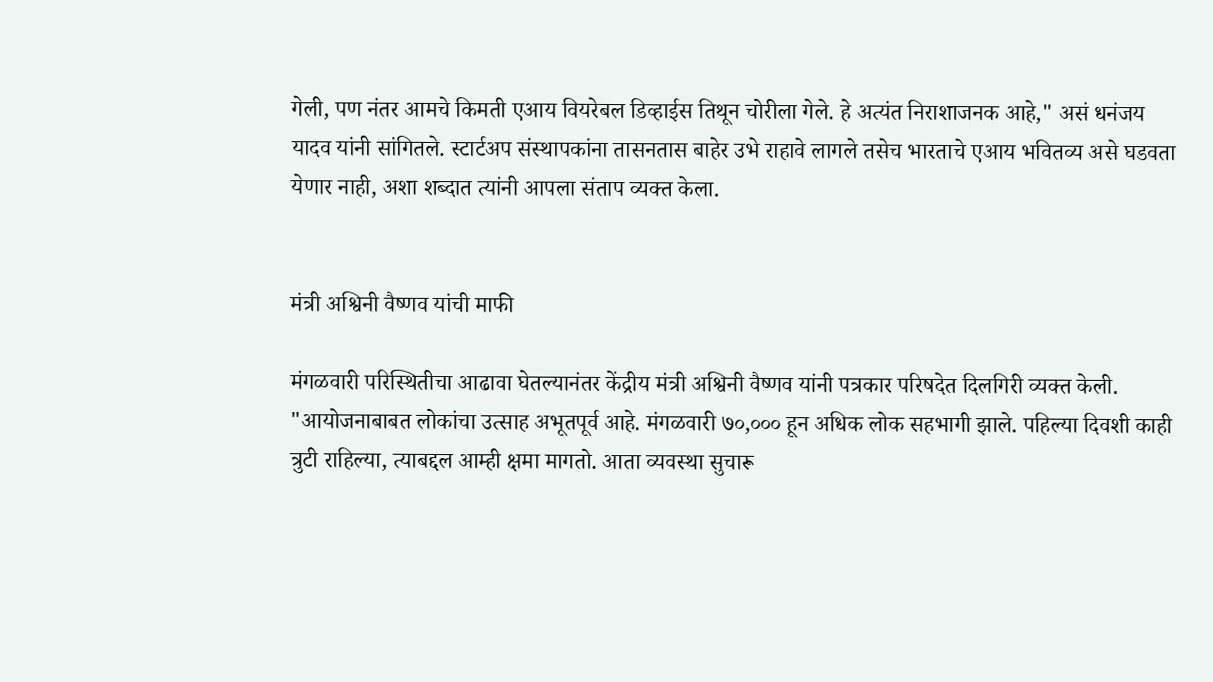गेली, पण नंतर आमचे किमती एआय वियरेबल डिव्हाईस तिथून चोरीला गेले. हे अत्यंत निराशाजनक आहे," असं धनंजय यादव यांनी सांगितले. स्टार्टअप संस्थापकांना तासनतास बाहेर उभे राहावे लागले तसेच भारताचे एआय भवितव्य असे घडवता येणार नाही, अशा शब्दात त्यांनी आपला संताप व्यक्त केला.


मंत्री अश्विनी वैष्णव यांची माफी

मंगळवारी परिस्थितीचा आढावा घेतल्यानंतर केंद्रीय मंत्री अश्विनी वैष्णव यांनी पत्रकार परिषदेत दिलगिरी व्यक्त केली. "आयोजनाबाबत लोकांचा उत्साह अभूतपूर्व आहे. मंगळवारी ७०,००० हून अधिक लोक सहभागी झाले. पहिल्या दिवशी काही त्रुटी राहिल्या, त्याबद्दल आम्ही क्षमा मागतो. आता व्यवस्था सुचारू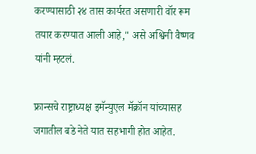करण्यासाठी २४ तास कार्यरत असणारी वॉर रूम तयार करण्यात आली आहे," असे अश्विनी वैष्णव यांनी म्हटलं.

फ्रान्सचे राष्ट्राध्यक्ष इमॅन्युएल मॅक्रॉन यांच्यासह जगातील बडे नेते यात सहभागी होत आहेत.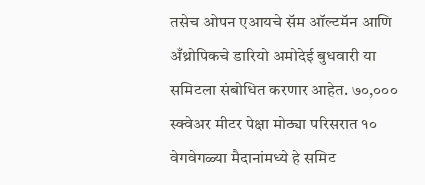तसेच ओपन एआयचे सॅम ऑल्टमॅन आणि अँथ्रोपिकचे डारियो अमोदेई बुधवारी या समिटला संबोधित करणार आहेत. ७०,००० स्क्वेअर मीटर पेक्षा मोठ्या परिसरात १० वेगवेगळ्या मैदानांमध्ये हे समिट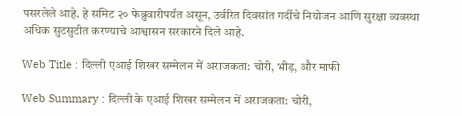पसरलेले आहे. हे समिट २० फेब्रुवारीपर्यंत असून, उर्वरित दिवसांत गर्दीचे नियोजन आणि सुरक्षा व्यवस्था अधिक सुटसुटीत करण्याचे आश्वासन सरकारने दिले आहे.

Web Title : दिल्ली एआई शिखर सम्मेलन में अराजकता: चोरी, भीड़, और माफी

Web Summary : दिल्ली के एआई शिखर सम्मेलन में अराजकता: चोरी,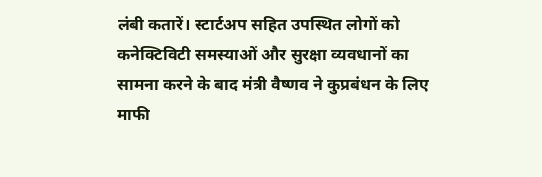लंबी कतारें। स्टार्टअप सहित उपस्थित लोगों को कनेक्टिविटी समस्याओं और सुरक्षा व्यवधानों का सामना करने के बाद मंत्री वैष्णव ने कुप्रबंधन के लिए माफी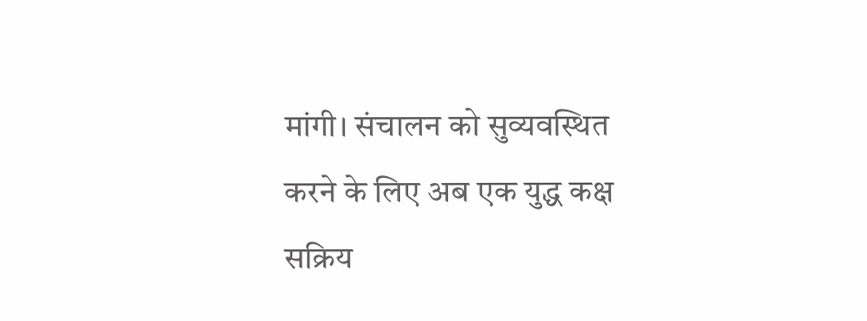मांगी। संचालन को सुव्यवस्थित करने के लिए अब एक युद्ध कक्ष सक्रिय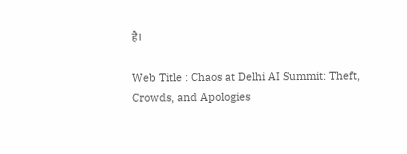है।

Web Title : Chaos at Delhi AI Summit: Theft, Crowds, and Apologies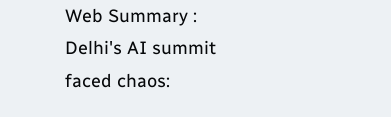Web Summary : Delhi's AI summit faced chaos: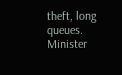theft, long queues. Minister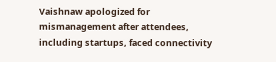Vaishnaw apologized for mismanagement after attendees, including startups, faced connectivity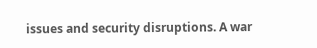issues and security disruptions. A war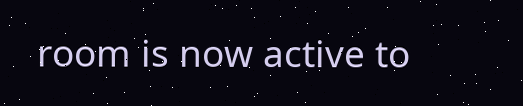room is now active to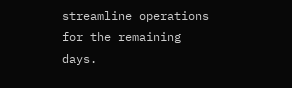streamline operations for the remaining days.